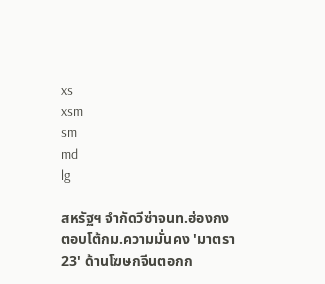xs
xsm
sm
md
lg

สหรัฐฯ จำกัดวีซ่าจนท.ฮ่องกง ตอบโต้กม.ความมั่นคง 'มาตรา 23' ด้านโฆษกจีนตอกก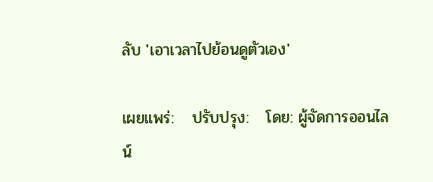ลับ 'เอาเวลาไปย้อนดูตัวเอง'

เผยแพร่:   ปรับปรุง:   โดย: ผู้จัดการออนไลน์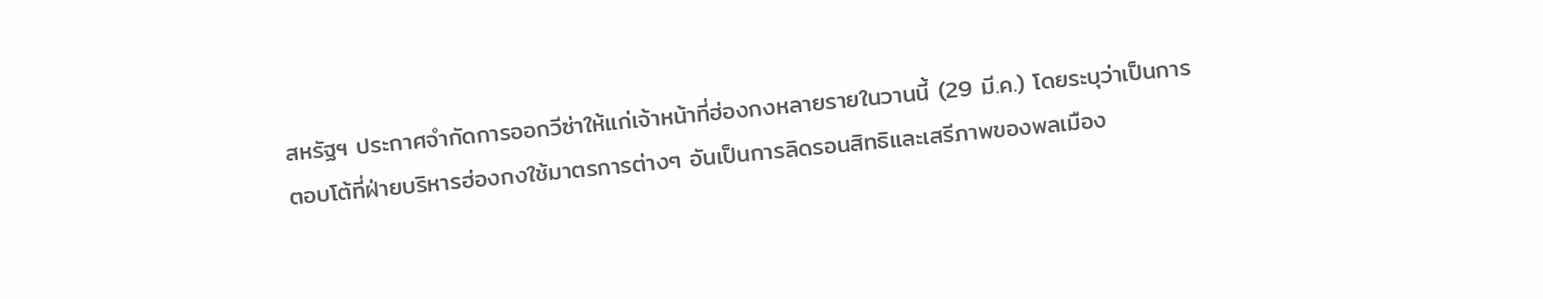สหรัฐฯ ประกาศจำกัดการออกวีซ่าให้แก่เจ้าหน้าที่ฮ่องกงหลายรายในวานนี้ (29 มี.ค.) โดยระบุว่าเป็นการตอบโต้ที่ฝ่ายบริหารฮ่องกงใช้มาตรการต่างๆ อันเป็นการลิดรอนสิทธิและเสรีภาพของพลเมือง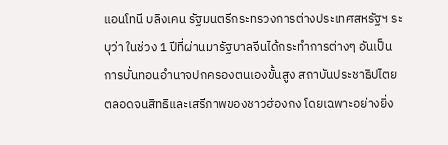แอนโทนี บลิงเคน รัฐมนตรีกระทรวงการต่างประเทศสหรัฐฯ ระบุว่า ในช่วง 1 ปีที่ผ่านมารัฐบาลจีนได้กระทำการต่างๆ อันเป็นการบั่นทอนอำนาจปกครองตนเองขั้นสูง สถาบันประชาธิปไตย ตลอดจนสิทธิและเสรีภาพของชาวฮ่องกง โดยเฉพาะอย่างยิ่ง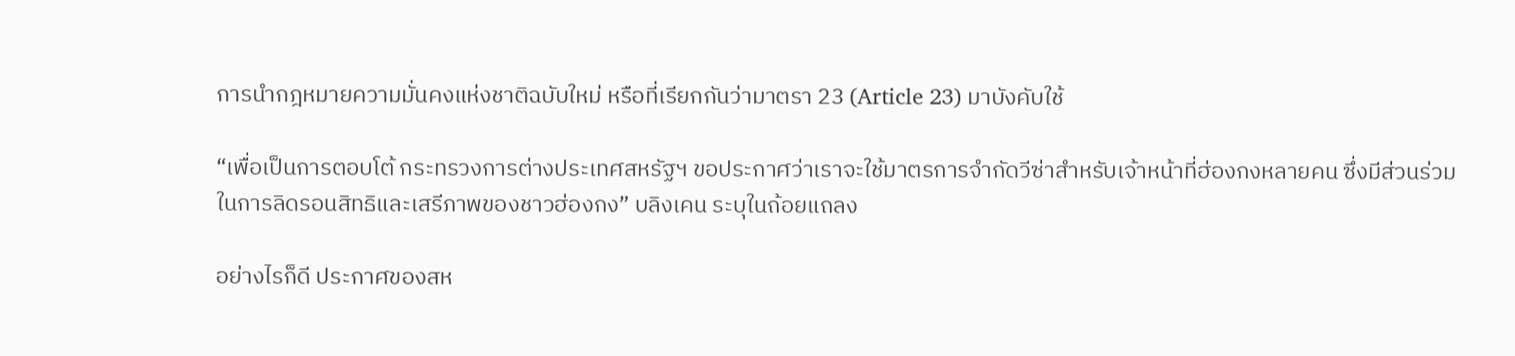การนำกฎหมายความมั่นคงแห่งชาติฉบับใหม่ หรือที่เรียกกันว่ามาตรา 23 (Article 23) มาบังคับใช้

“เพื่อเป็นการตอบโต้ กระทรวงการต่างประเทศสหรัฐฯ ขอประกาศว่าเราจะใช้มาตรการจำกัดวีซ่าสำหรับเจ้าหน้าที่ฮ่องกงหลายคน ซึ่งมีส่วนร่วมในการลิดรอนสิทธิและเสรีภาพของชาวฮ่องกง” บลิงเคน ระบุในถ้อยแถลง

อย่างไรก็ดี ประกาศของสห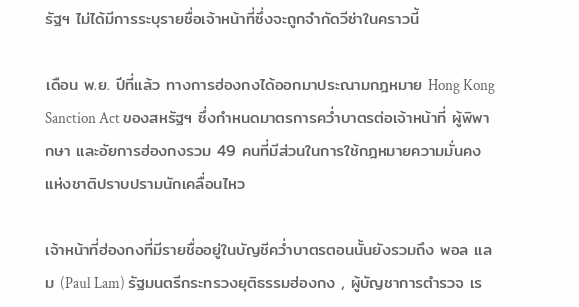รัฐฯ ไม่ได้มีการระบุรายชื่อเจ้าหน้าที่ซึ่งจะถูกจำกัดวีซ่าในคราวนี้

เดือน พ.ย. ปีที่แล้ว ทางการฮ่องกงได้ออกมาประณามกฎหมาย Hong Kong Sanction Act ของสหรัฐฯ ซึ่งกำหนดมาตรการคว่ำบาตรต่อเจ้าหน้าที่ ผู้พิพากษา และอัยการฮ่องกงรวม 49 คนที่มีส่วนในการใช้กฎหมายความมั่นคงแห่งชาติปราบปรามนักเคลื่อนไหว

เจ้าหน้าที่ฮ่องกงที่มีรายชื่ออยู่ในบัญชีคว่ำบาตรตอนนั้นยังรวมถึง พอล แลม (Paul Lam) รัฐมนตรีกระทรวงยุติธรรมฮ่องกง , ผู้บัญชาการตำรวจ เร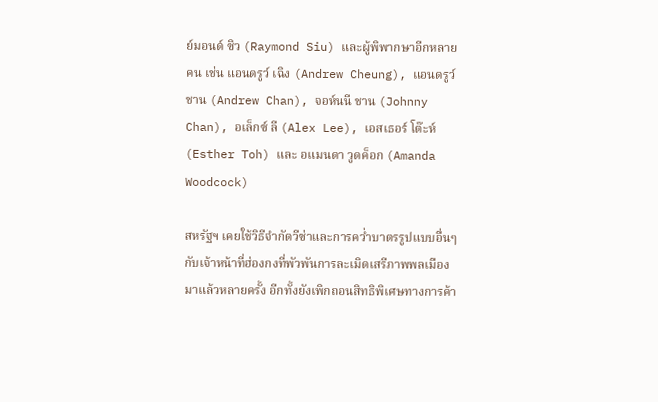ย์มอนด์ ซิว (Raymond Siu) และผู้พิพากษาอีกหลายคน เช่น แอนดรูว์ เฉิง (Andrew Cheung), แอนดรูว์ ชาน (Andrew Chan), จอห์นนี ชาน (Johnny Chan), อเล็กซ์ ลี (Alex Lee), เอสเธอร์ โต๊ะห์ (Esther Toh) และ อแมนดา วูดค็อก (Amanda Woodcock)

สหรัฐฯ เคยใช้วิธีจำกัดวีซ่าและการคว่ำบาตรรูปแบบอื่นๆ กับเจ้าหน้าที่ฮ่องกงที่พัวพันการละเมิดเสรีภาพพลเมืองมาแล้วหลายครั้ง อีกทั้งยังเพิกถอนสิทธิพิเศษทางการค้า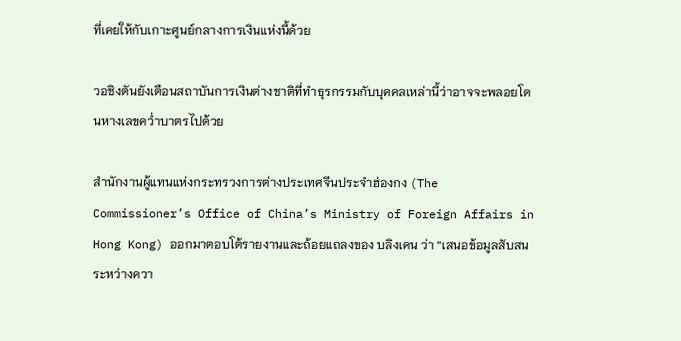ที่เคยให้กับเกาะศูนย์กลางการเงินแห่งนี้ด้วย

วอชิงตันยังเตือนสถาบันการเงินต่างชาติที่ทำธุรกรรมกับบุคคลเหล่านี้ว่าอาจจะพลอยโดนหางเลขคว่ำบาตรไปด้วย

สำนักงานผู้แทนแห่งกระทรวงการต่างประเทศจีนประจำฮ่องกง (The Commissioner’s Office of China’s Ministry of Foreign Affairs in Hong Kong) ออกมาตอบโต้รายงานและถ้อยแถลงของ บลิงเคน ว่า “เสนอข้อมูลสับสนระหว่างควา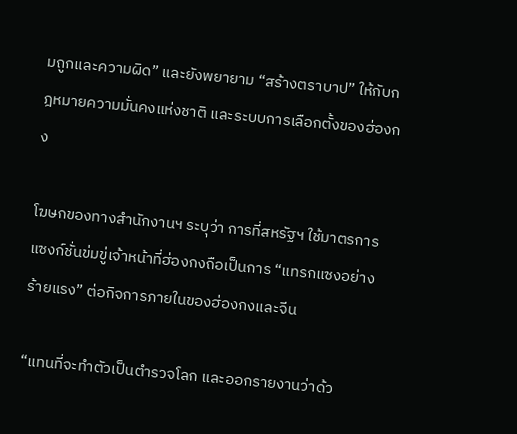มถูกและความผิด” และยังพยายาม “สร้างตราบาป” ให้กับกฎหมายความมั่นคงแห่งชาติ และระบบการเลือกตั้งของฮ่องกง

โฆษกของทางสำนักงานฯ ระบุว่า การที่สหรัฐฯ ใช้มาตรการแซงก์ชั่นข่มขู่เจ้าหน้าที่ฮ่องกงถือเป็นการ “แทรกแซงอย่างร้ายแรง” ต่อกิจการภายในของฮ่องกงและจีน

“แทนที่จะทำตัวเป็นตำรวจโลก และออกรายงานว่าด้ว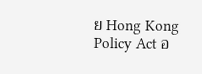ย Hong Kong Policy Act อ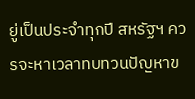ยู่เป็นประจำทุกปี สหรัฐฯ ควรจะหาเวลาทบทวนปัญหาข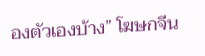องตัวเองบ้าง” โฆษกจีน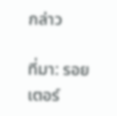กล่าว

ที่มา: รอยเตอร์